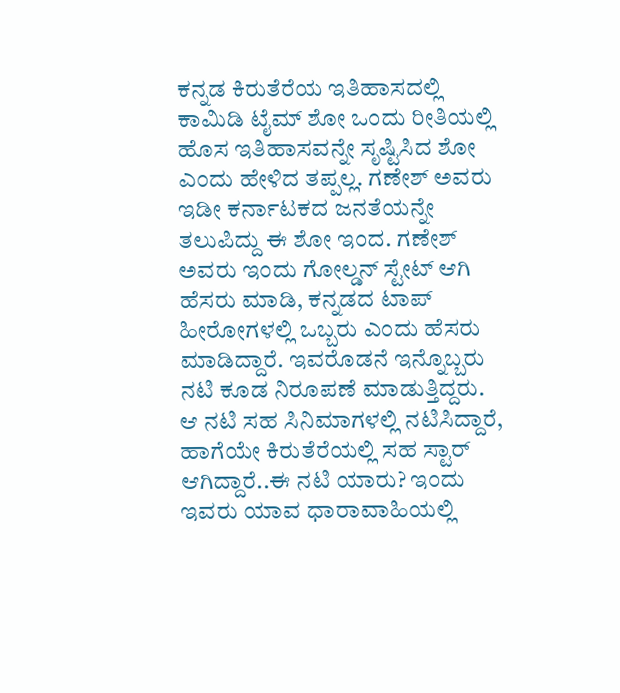ಕನ್ನಡ ಕಿರುತೆರೆಯ ಇತಿಹಾಸದಲ್ಲಿ ಕಾಮಿಡಿ ಟೈಮ್ ಶೋ ಒಂದು ರೀತಿಯಲ್ಲಿ ಹೊಸ ಇತಿಹಾಸವನ್ನೇ ಸೃಷ್ಟಿಸಿದ ಶೋ ಎಂದು ಹೇಳಿದ ತಪ್ಪಲ್ಲ. ಗಣೇಶ್ ಅವರು ಇಡೀ ಕರ್ನಾಟಕದ ಜನತೆಯನ್ನೇ ತಲುಪಿದ್ದು ಈ ಶೋ ಇಂದ. ಗಣೇಶ್ ಅವರು ಇಂದು ಗೋಲ್ಡನ್ ಸ್ಟೇಟ್ ಆಗಿ ಹೆಸರು ಮಾಡಿ, ಕನ್ನಡದ ಟಾಪ್ ಹೀರೋಗಳಲ್ಲಿ ಒಬ್ಬರು ಎಂದು ಹೆಸರು ಮಾಡಿದ್ದಾರೆ. ಇವರೊಡನೆ ಇನ್ನೊಬ್ಬರು ನಟಿ ಕೂಡ ನಿರೂಪಣೆ ಮಾಡುತ್ತಿದ್ದರು. ಆ ನಟಿ ಸಹ ಸಿನಿಮಾಗಳಲ್ಲಿ ನಟಿಸಿದ್ದಾರೆ, ಹಾಗೆಯೇ ಕಿರುತೆರೆಯಲ್ಲಿ ಸಹ ಸ್ಟಾರ್ ಆಗಿದ್ದಾರೆ..ಈ ನಟಿ ಯಾರು? ಇಂದು ಇವರು ಯಾವ ಧಾರಾವಾಹಿಯಲ್ಲಿ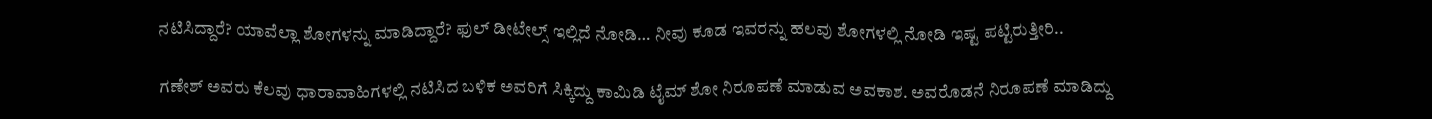ನಟಿಸಿದ್ದಾರೆ? ಯಾವೆಲ್ಲಾ ಶೋಗಳನ್ನು ಮಾಡಿದ್ದಾರೆ? ಫುಲ್ ಡೀಟೇಲ್ಸ್ ಇಲ್ಲಿದೆ ನೋಡಿ… ನೀವು ಕೂಡ ಇವರನ್ನು ಹಲವು ಶೋಗಳಲ್ಲಿ ನೋಡಿ ಇಷ್ಟ ಪಟ್ಟಿರುತ್ತೀರಿ..

ಗಣೇಶ್ ಅವರು ಕೆಲವು ಧಾರಾವಾಹಿಗಳಲ್ಲಿ ನಟಿಸಿದ ಬಳಿಕ ಅವರಿಗೆ ಸಿಕ್ಕಿದ್ದು ಕಾಮಿಡಿ ಟೈಮ್ ಶೋ ನಿರೂಪಣೆ ಮಾಡುವ ಅವಕಾಶ. ಅವರೊಡನೆ ನಿರೂಪಣೆ ಮಾಡಿದ್ದು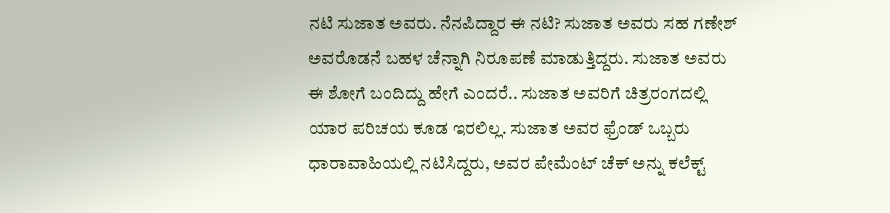ನಟಿ ಸುಜಾತ ಅವರು. ನೆನಪಿದ್ದಾರ ಈ ನಟಿ? ಸುಜಾತ ಅವರು ಸಹ ಗಣೇಶ್ ಅವರೊಡನೆ ಬಹಳ ಚೆನ್ನಾಗಿ ನಿರೂಪಣೆ ಮಾಡುತ್ತಿದ್ದರು. ಸುಜಾತ ಅವರು ಈ ಶೋಗೆ ಬಂದಿದ್ದು ಹೇಗೆ ಎಂದರೆ.. ಸುಜಾತ ಅವರಿಗೆ ಚಿತ್ರರಂಗದಲ್ಲಿ ಯಾರ ಪರಿಚಯ ಕೂಡ ಇರಲಿಲ್ಲ. ಸುಜಾತ ಅವರ ಫ್ರೆಂಡ್ ಒಬ್ಬರು ಧಾರಾವಾಹಿಯಲ್ಲಿ ನಟಿಸಿದ್ದರು, ಅವರ ಪೇಮೆಂಟ್ ಚೆಕ್ ಅನ್ನು ಕಲೆಕ್ಟ್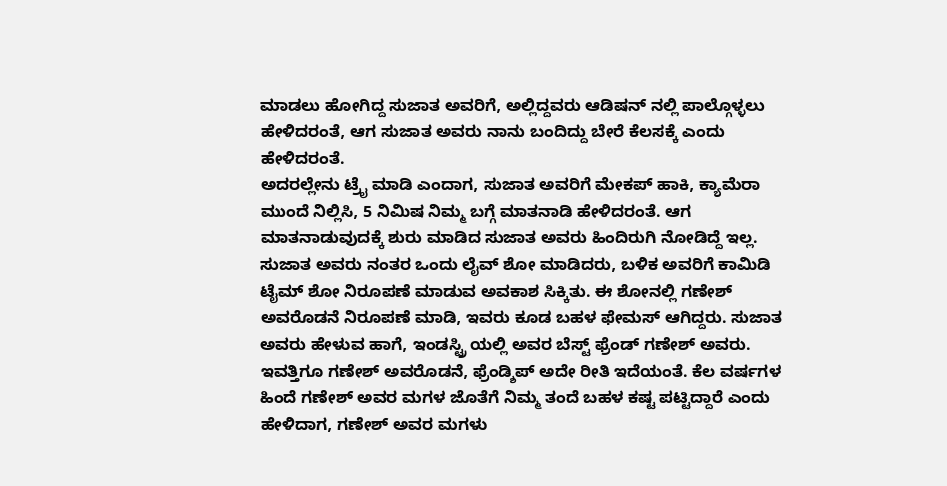ಮಾಡಲು ಹೋಗಿದ್ದ ಸುಜಾತ ಅವರಿಗೆ, ಅಲ್ಲಿದ್ದವರು ಆಡಿಷನ್ ನಲ್ಲಿ ಪಾಲ್ಗೊಳ್ಳಲು ಹೇಳಿದರಂತೆ, ಆಗ ಸುಜಾತ ಅವರು ನಾನು ಬಂದಿದ್ದು ಬೇರೆ ಕೆಲಸಕ್ಕೆ ಎಂದು ಹೇಳಿದರಂತೆ.
ಅದರಲ್ಲೇನು ಟ್ರೈ ಮಾಡಿ ಎಂದಾಗ, ಸುಜಾತ ಅವರಿಗೆ ಮೇಕಪ್ ಹಾಕಿ, ಕ್ಯಾಮೆರಾ ಮುಂದೆ ನಿಲ್ಲಿಸಿ, 5 ನಿಮಿಷ ನಿಮ್ಮ ಬಗ್ಗೆ ಮಾತನಾಡಿ ಹೇಳಿದರಂತೆ. ಆಗ ಮಾತನಾಡುವುದಕ್ಕೆ ಶುರು ಮಾಡಿದ ಸುಜಾತ ಅವರು ಹಿಂದಿರುಗಿ ನೋಡಿದ್ದೆ ಇಲ್ಲ. ಸುಜಾತ ಅವರು ನಂತರ ಒಂದು ಲೈವ್ ಶೋ ಮಾಡಿದರು, ಬಳಿಕ ಅವರಿಗೆ ಕಾಮಿಡಿ ಟೈಮ್ ಶೋ ನಿರೂಪಣೆ ಮಾಡುವ ಅವಕಾಶ ಸಿಕ್ಕಿತು. ಈ ಶೋನಲ್ಲಿ ಗಣೇಶ್ ಅವರೊಡನೆ ನಿರೂಪಣೆ ಮಾಡಿ, ಇವರು ಕೂಡ ಬಹಳ ಫೇಮಸ್ ಆಗಿದ್ದರು. ಸುಜಾತ ಅವರು ಹೇಳುವ ಹಾಗೆ, ಇಂಡಸ್ಟ್ರಿ ಯಲ್ಲಿ ಅವರ ಬೆಸ್ಟ್ ಫ್ರೆಂಡ್ ಗಣೇಶ್ ಅವರು. ಇವತ್ತಿಗೂ ಗಣೇಶ್ ಅವರೊಡನೆ, ಫ್ರೆಂಡ್ಶಿಪ್ ಅದೇ ರೀತಿ ಇದೆಯಂತೆ. ಕೆಲ ವರ್ಷಗಳ ಹಿಂದೆ ಗಣೇಶ್ ಅವರ ಮಗಳ ಜೊತೆಗೆ ನಿಮ್ಮ ತಂದೆ ಬಹಳ ಕಷ್ಟ ಪಟ್ಟಿದ್ದಾರೆ ಎಂದು ಹೇಳಿದಾಗ, ಗಣೇಶ್ ಅವರ ಮಗಳು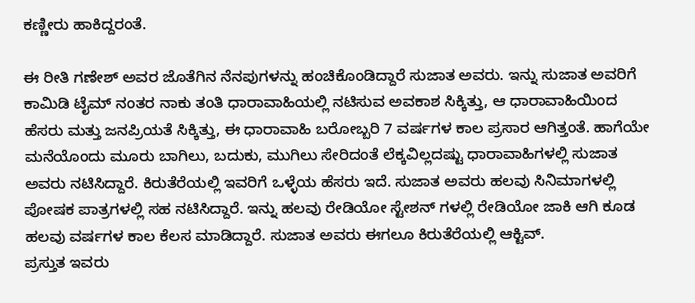ಕಣ್ಣೀರು ಹಾಕಿದ್ದರಂತೆ.

ಈ ರೀತಿ ಗಣೇಶ್ ಅವರ ಜೊತೆಗಿನ ನೆನಪುಗಳನ್ನು ಹಂಚಿಕೊಂಡಿದ್ದಾರೆ ಸುಜಾತ ಅವರು. ಇನ್ನು ಸುಜಾತ ಅವರಿಗೆ ಕಾಮಿಡಿ ಟೈಮ್ ನಂತರ ನಾಕು ತಂತಿ ಧಾರಾವಾಹಿಯಲ್ಲಿ ನಟಿಸುವ ಅವಕಾಶ ಸಿಕ್ಕಿತ್ತು, ಆ ಧಾರಾವಾಹಿಯಿಂದ ಹೆಸರು ಮತ್ತು ಜನಪ್ರಿಯತೆ ಸಿಕ್ಕಿತ್ತು, ಈ ಧಾರಾವಾಹಿ ಬರೋಬ್ಬರಿ 7 ವರ್ಷಗಳ ಕಾಲ ಪ್ರಸಾರ ಆಗಿತ್ತಂತೆ. ಹಾಗೆಯೇ ಮನೆಯೊಂದು ಮೂರು ಬಾಗಿಲು, ಬದುಕು, ಮುಗಿಲು ಸೇರಿದಂತೆ ಲೆಕ್ಕವಿಲ್ಲದಷ್ಟು ಧಾರಾವಾಹಿಗಳಲ್ಲಿ ಸುಜಾತ ಅವರು ನಟಿಸಿದ್ದಾರೆ. ಕಿರುತೆರೆಯಲ್ಲಿ ಇವರಿಗೆ ಒಳ್ಳೆಯ ಹೆಸರು ಇದೆ. ಸುಜಾತ ಅವರು ಹಲವು ಸಿನಿಮಾಗಳಲ್ಲಿ ಪೋಷಕ ಪಾತ್ರಗಳಲ್ಲಿ ಸಹ ನಟಿಸಿದ್ದಾರೆ. ಇನ್ನು ಹಲವು ರೇಡಿಯೋ ಸ್ಟೇಶನ್ ಗಳಲ್ಲಿ ರೇಡಿಯೋ ಜಾಕಿ ಆಗಿ ಕೂಡ ಹಲವು ವರ್ಷಗಳ ಕಾಲ ಕೆಲಸ ಮಾಡಿದ್ದಾರೆ. ಸುಜಾತ ಅವರು ಈಗಲೂ ಕಿರುತೆರೆಯಲ್ಲಿ ಆಕ್ಟಿವ್.
ಪ್ರಸ್ತುತ ಇವರು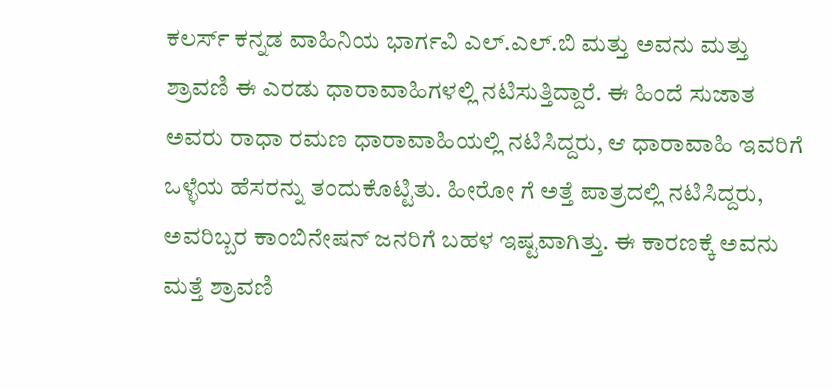ಕಲರ್ಸ್ ಕನ್ನಡ ವಾಹಿನಿಯ ಭಾರ್ಗವಿ ಎಲ್.ಎಲ್.ಬಿ ಮತ್ತು ಅವನು ಮತ್ತು ಶ್ರಾವಣಿ ಈ ಎರಡು ಧಾರಾವಾಹಿಗಳಲ್ಲಿ ನಟಿಸುತ್ತಿದ್ದಾರೆ. ಈ ಹಿಂದೆ ಸುಜಾತ ಅವರು ರಾಧಾ ರಮಣ ಧಾರಾವಾಹಿಯಲ್ಲಿ ನಟಿಸಿದ್ದರು, ಆ ಧಾರಾವಾಹಿ ಇವರಿಗೆ ಒಳ್ಳೆಯ ಹೆಸರನ್ನು ತಂದುಕೊಟ್ಟಿತು. ಹೀರೋ ಗೆ ಅತ್ತೆ ಪಾತ್ರದಲ್ಲಿ ನಟಿಸಿದ್ದರು, ಅವರಿಬ್ಬರ ಕಾಂಬಿನೇಷನ್ ಜನರಿಗೆ ಬಹಳ ಇಷ್ಟವಾಗಿತ್ತು. ಈ ಕಾರಣಕ್ಕೆ ಅವನು ಮತ್ತೆ ಶ್ರಾವಣಿ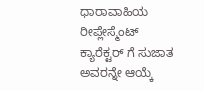ಧಾರಾವಾಹಿಯ ರೀಪ್ಲೇಸ್ಮೆಂಟ್ ಕ್ಯಾರೆಕ್ಟರ್ ಗೆ ಸುಜಾತ ಅವರನ್ನೇ ಆಯ್ಕೆ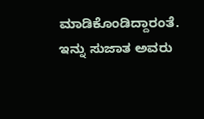ಮಾಡಿಕೊಂಡಿದ್ದಾರಂತೆ. ಇನ್ನು ಸುಜಾತ ಅವರು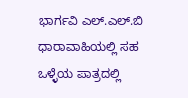ಭಾರ್ಗವಿ ಎಲ್.ಎಲ್.ಬಿ ಧಾರಾವಾಹಿಯಲ್ಲಿ ಸಹ ಒಳ್ಳೆಯ ಪಾತ್ರದಲ್ಲಿ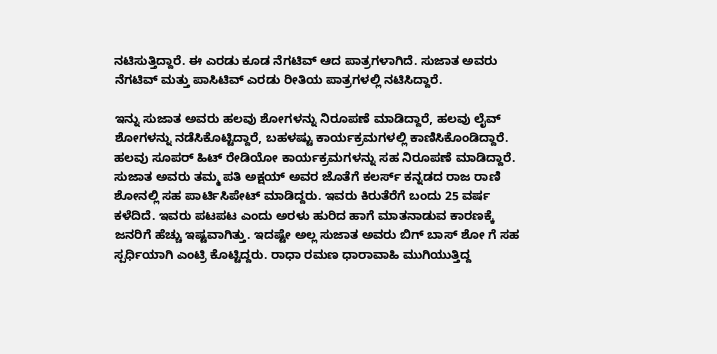ನಟಿಸುತ್ತಿದ್ದಾರೆ. ಈ ಎರಡು ಕೂಡ ನೆಗಟಿವ್ ಆದ ಪಾತ್ರಗಳಾಗಿದೆ. ಸುಜಾತ ಅವರು ನೆಗಟಿವ್ ಮತ್ತು ಪಾಸಿಟಿವ್ ಎರಡು ರೀತಿಯ ಪಾತ್ರಗಳಲ್ಲಿ ನಟಿಸಿದ್ದಾರೆ.

ಇನ್ನು ಸುಜಾತ ಅವರು ಹಲವು ಶೋಗಳನ್ನು ನಿರೂಪಣೆ ಮಾಡಿದ್ದಾರೆ, ಹಲವು ಲೈವ್ ಶೋಗಳನ್ನು ನಡೆಸಿಕೊಟ್ಟಿದ್ದಾರೆ, ಬಹಳಷ್ಟು ಕಾರ್ಯಕ್ರಮಗಳಲ್ಲಿ ಕಾಣಿಸಿಕೊಂಡಿದ್ದಾರೆ. ಹಲವು ಸೂಪರ್ ಹಿಟ್ ರೇಡಿಯೋ ಕಾರ್ಯಕ್ರಮಗಳನ್ನು ಸಹ ನಿರೂಪಣೆ ಮಾಡಿದ್ದಾರೆ. ಸುಜಾತ ಅವರು ತಮ್ಮ ಪತಿ ಅಕ್ಷಯ್ ಅವರ ಜೊತೆಗೆ ಕಲರ್ಸ್ ಕನ್ನಡದ ರಾಜ ರಾಣಿ ಶೋನಲ್ಲಿ ಸಹ ಪಾರ್ಟಿಸಿಪೇಟ್ ಮಾಡಿದ್ದರು. ಇವರು ಕಿರುತೆರೆಗೆ ಬಂದು 25 ವರ್ಷ ಕಳೆದಿದೆ. ಇವರು ಪಟಪಟ ಎಂದು ಅರಳು ಹುರಿದ ಹಾಗೆ ಮಾತನಾಡುವ ಕಾರಣಕ್ಕೆ ಜನರಿಗೆ ಹೆಚ್ಚು ಇಷ್ಟವಾಗಿತ್ತು. ಇದಷ್ಟೇ ಅಲ್ಲ ಸುಜಾತ ಅವರು ಬಿಗ್ ಬಾಸ್ ಶೋ ಗೆ ಸಹ ಸ್ಪರ್ಧಿಯಾಗಿ ಎಂಟ್ರಿ ಕೊಟ್ಟಿದ್ದರು. ರಾಧಾ ರಮಣ ಧಾರಾವಾಹಿ ಮುಗಿಯುತ್ತಿದ್ದ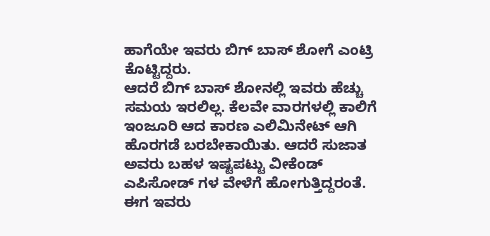ಹಾಗೆಯೇ ಇವರು ಬಿಗ್ ಬಾಸ್ ಶೋಗೆ ಎಂಟ್ರಿ ಕೊಟ್ಟಿದ್ದರು.
ಆದರೆ ಬಿಗ್ ಬಾಸ್ ಶೋನಲ್ಲಿ ಇವರು ಹೆಚ್ಚು ಸಮಯ ಇರಲಿಲ್ಲ. ಕೆಲವೇ ವಾರಗಳಲ್ಲಿ ಕಾಲಿಗೆ ಇಂಜೂರಿ ಆದ ಕಾರಣ ಎಲಿಮಿನೇಟ್ ಆಗಿ ಹೊರಗಡೆ ಬರಬೇಕಾಯಿತು. ಆದರೆ ಸುಜಾತ ಅವರು ಬಹಳ ಇಷ್ಟಪಟ್ಟು ವೀಕೆಂಡ್ ಎಪಿಸೋಡ್ ಗಳ ವೇಳೆಗೆ ಹೋಗುತ್ತಿದ್ದರಂತೆ. ಈಗ ಇವರು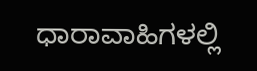ಧಾರಾವಾಹಿಗಳಲ್ಲಿ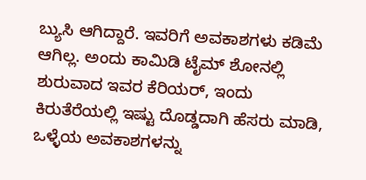ಬ್ಯುಸಿ ಆಗಿದ್ದಾರೆ. ಇವರಿಗೆ ಅವಕಾಶಗಳು ಕಡಿಮೆ ಆಗಿಲ್ಲ. ಅಂದು ಕಾಮಿಡಿ ಟೈಮ್ ಶೋನಲ್ಲಿ ಶುರುವಾದ ಇವರ ಕೆರಿಯರ್, ಇಂದು ಕಿರುತೆರೆಯಲ್ಲಿ ಇಷ್ಟು ದೊಡ್ಡದಾಗಿ ಹೆಸರು ಮಾಡಿ, ಒಳ್ಳೆಯ ಅವಕಾಶಗಳನ್ನು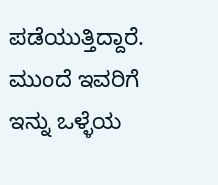ಪಡೆಯುತ್ತಿದ್ದಾರೆ. ಮುಂದೆ ಇವರಿಗೆ ಇನ್ನು ಒಳ್ಳೆಯ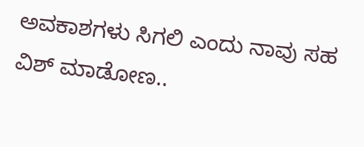ಅವಕಾಶಗಳು ಸಿಗಲಿ ಎಂದು ನಾವು ಸಹ ವಿಶ್ ಮಾಡೋಣ..